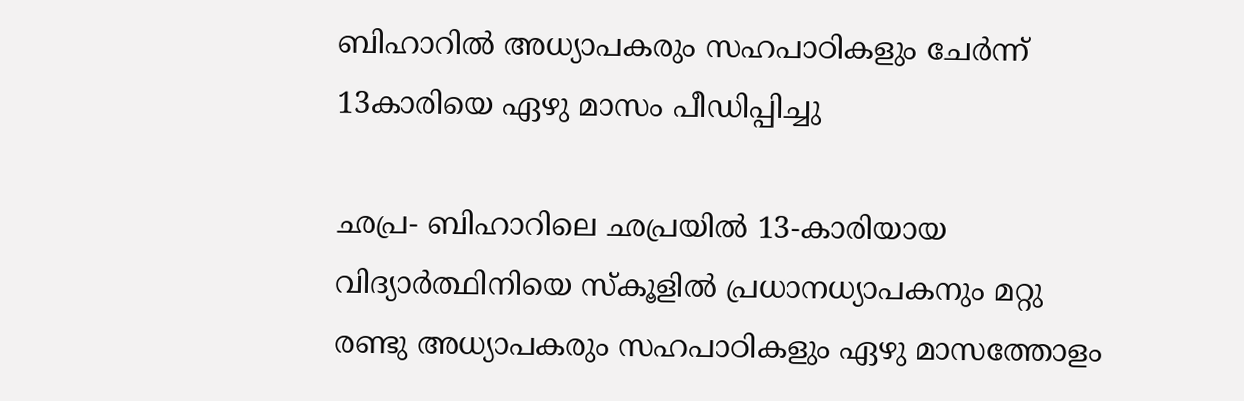ബിഹാറില്‍ അധ്യാപകരും സഹപാഠികളും ചേര്‍ന്ന്‌ 13കാരിയെ ഏഴു മാസം പീഡിപ്പിച്ചു

ഛപ്ര- ബിഹാറിലെ ഛപ്രയില്‍ 13-കാരിയായ വിദ്യാര്‍ത്ഥിനിയെ സ്‌കൂളില്‍ പ്രധാനധ്യാപകനും മറ്റു രണ്ടു അധ്യാപകരും സഹപാഠികളും ഏഴു മാസത്തോളം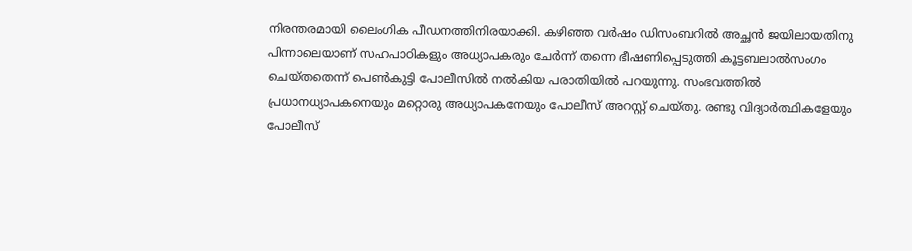നിരന്തരമായി ലൈംഗിക പീഡനത്തിനിരയാക്കി. കഴിഞ്ഞ വര്‍ഷം ഡിസംബറില്‍ അച്ഛന്‍ ജയിലായതിനു പിന്നാലെയാണ് സഹപാഠികളും അധ്യാപകരും ചേര്‍ന്ന് തന്നെ ഭീഷണിപ്പെടുത്തി കൂട്ടബലാല്‍സംഗം ചെയ്തതെന്ന് പെണ്‍കുട്ടി പോലീസില്‍ നല്‍കിയ പരാതിയില്‍ പറയുന്നു. സംഭവത്തില്‍ പ്രധാനധ്യാപകനെയും മറ്റൊരു അധ്യാപകനേയും പോലീസ് അറസ്റ്റ് ചെയ്തു. രണ്ടു വിദ്യാര്‍ത്ഥികളേയും പോലീസ്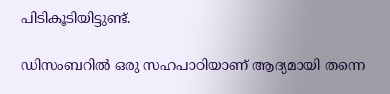പിടികൂടിയിട്ടുണ്ട്.

ഡിസംബറില്‍ ഒരു സഹപാഠിയാണ് ആദ്യമായി തന്നെ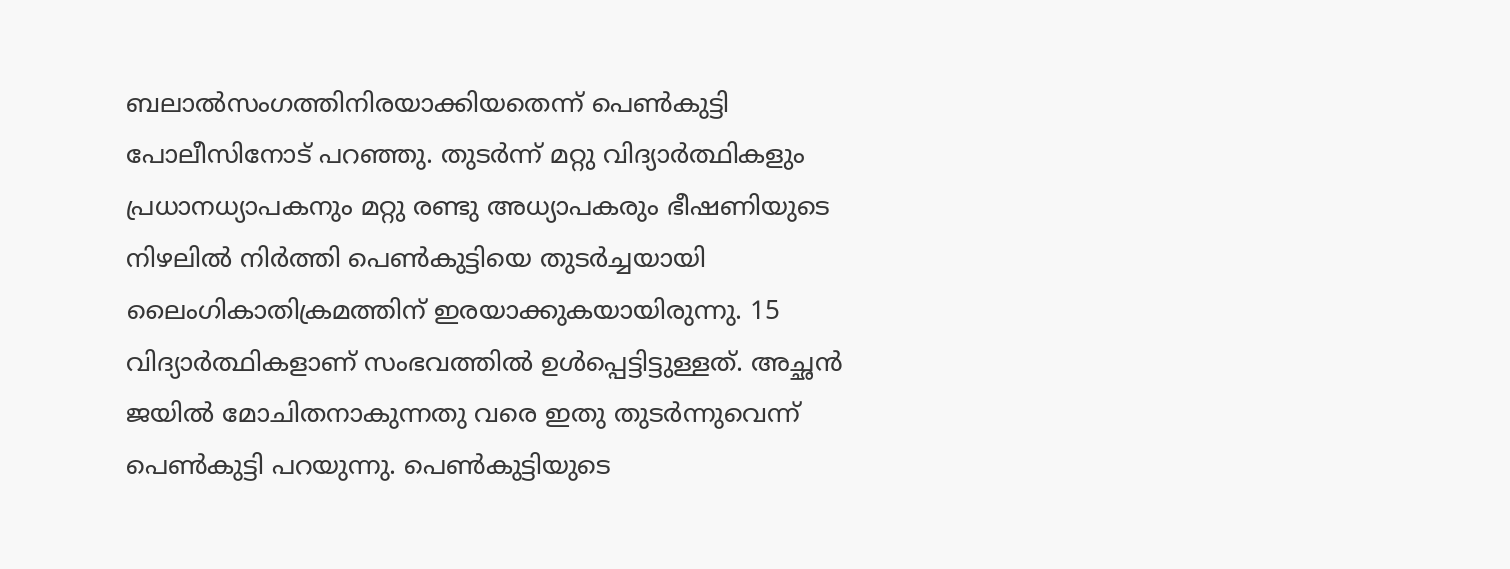ബലാല്‍സംഗത്തിനിരയാക്കിയതെന്ന് പെണ്‍കുട്ടി പോലീസിനോട് പറഞ്ഞു. തുടര്‍ന്ന് മറ്റു വിദ്യാര്‍ത്ഥികളും പ്രധാനധ്യാപകനും മറ്റു രണ്ടു അധ്യാപകരും ഭീഷണിയുടെ നിഴലില്‍ നിര്‍ത്തി പെണ്‍കുട്ടിയെ തുടര്‍ച്ചയായി ലൈംഗികാതിക്രമത്തിന് ഇരയാക്കുകയായിരുന്നു. 15 വിദ്യാര്‍ത്ഥികളാണ് സംഭവത്തില്‍ ഉള്‍പ്പെട്ടിട്ടുള്ളത്. അച്ഛന്‍ ജയില്‍ മോചിതനാകുന്നതു വരെ ഇതു തുടര്‍ന്നുവെന്ന് പെണ്‍കുട്ടി പറയുന്നു. പെണ്‍കുട്ടിയുടെ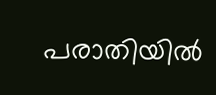പരാതിയില്‍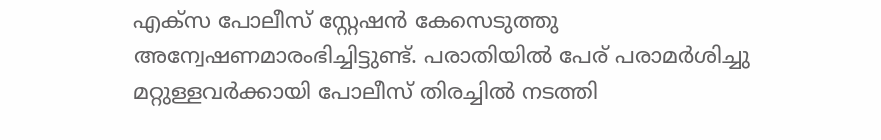എക്‌സ പോലീസ് സ്റ്റേഷന്‍ കേസെടുത്തു അന്വേഷണമാരംഭിച്ചിട്ടുണ്ട്. പരാതിയില്‍ പേര് പരാമര്‍ശിച്ചു മറ്റുള്ളവര്‍ക്കായി പോലീസ് തിരച്ചില്‍ നടത്തി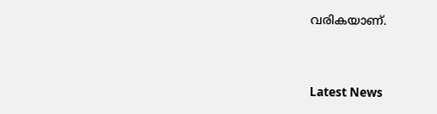വരികയാണ്.


Latest News